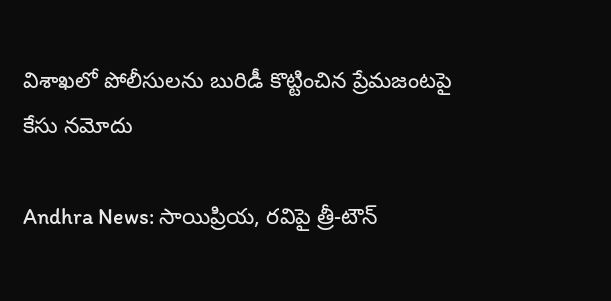విశాఖలో పోలీసులను బురిడీ కొట్టించిన ప్రేమజంటపై కేసు నమోదు

Andhra News: సాయిప్రియ, రవిపై త్రీ-టౌన్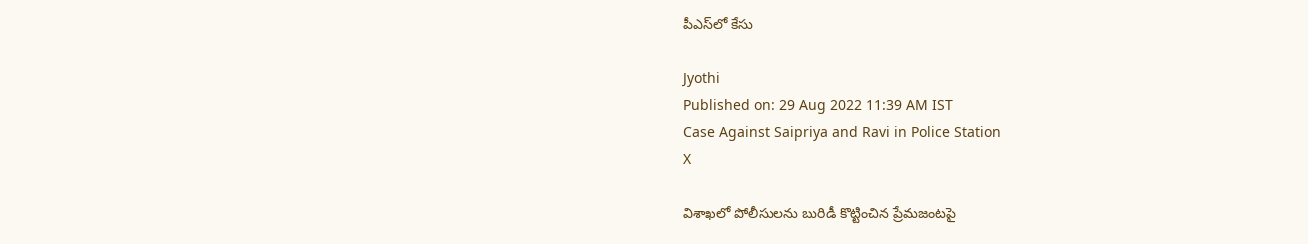పీఎస్‌లో కేసు

Jyothi
Published on: 29 Aug 2022 11:39 AM IST
Case Against Saipriya and Ravi in Police Station
X

విశాఖలో పోలీసులను బురిడీ కొట్టించిన ప్రేమజంటపై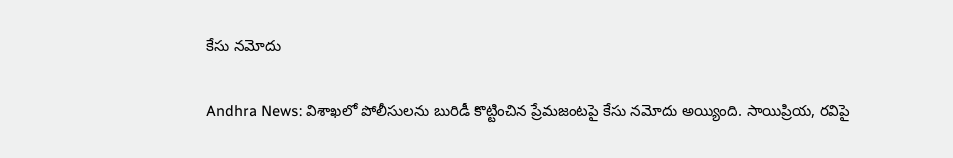కేసు నమోదు

Andhra News: విశాఖలో పోలీసులను బురిడీ కొట్టించిన ప్రేమజంటపై కేసు నమోదు అయ్యింది. సాయిప్రియ, రవిపై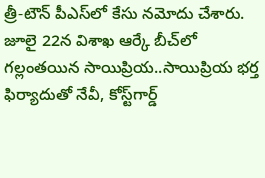త్రీ-టౌన్ పీఎస్‌లో కేసు నమోదు చేశారు. జూలై 22న విశాఖ ఆర్కే బీచ్‌లో గల్లంతయిన సాయిప్రియ..సాయిప్రియ భర్త ఫిర్యాదుతో నేవీ, కోస్ట్‌గార్డ్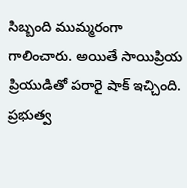సిబ్బంది ముమ్మరంగా గాలించారు. అయితే సాయిప్రియ ప్రియుడితో పరారై షాక్ ఇచ్చింది. ప్రభుత్వ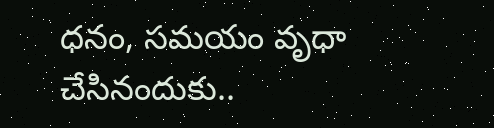ధనం, సమయం వృధా చేసినందుకు..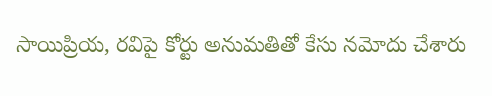సాయిప్రియ, రవిపై కోర్టు అనుమతితో కేసు నమోదు చేశారు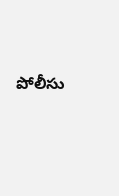పోలీసు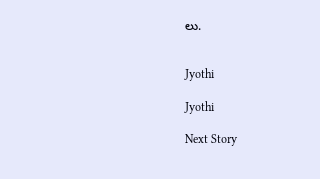లు.


Jyothi

Jyothi

Next Story